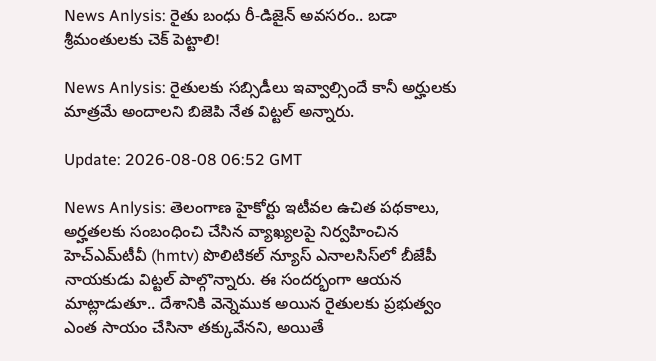News Anlysis: రైతు బంధు రీ-డిజైన్ అవసరం.. బడా శ్రీమంతులకు చెక్‌ పెట్టాలి!

News Anlysis: రైతులకు సబ్సిడీలు ఇవ్వాల్సిందే కానీ అర్హులకు మాత్రమే అందాలని బిజెపి నేత విట్టల్ అన్నారు.

Update: 2026-08-08 06:52 GMT

News Anlysis: తెలంగాణ హైకోర్టు ఇటీవల ఉచిత పథకాలు, అర్హతలకు సంబంధించి చేసిన వ్యాఖ్యలపై నిర్వహించిన హెచ్‌ఎమ్‌టీవీ (hmtv) పొలిటికల్ న్యూస్ ఎనాలసిస్‌లో బీజేపీ నాయకుడు విట్టల్ పాల్గొన్నారు. ఈ సందర్భంగా ఆయన మాట్లాడుతూ.. దేశానికి వెన్నెముక అయిన రైతులకు ప్రభుత్వం ఎంత సాయం చేసినా తక్కువేనని, అయితే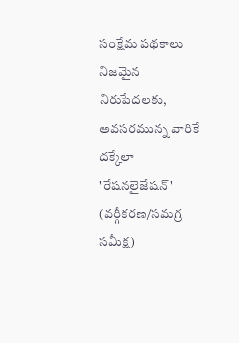సంక్షేమ పథకాలు నిజమైన నిరుపేదలకు, అవసరమున్న వారికే దక్కేలా 'రేషనలైజేషన్' (వర్గీకరణ/సమగ్ర సమీక్ష)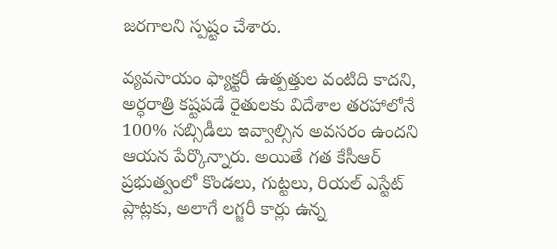జరగాలని స్పష్టం చేశారు.

వ్యవసాయం ఫ్యాక్టరీ ఉత్పత్తుల వంటిది కాదని, అర్ధరాత్రి కష్టపడే రైతులకు విదేశాల తరహాలోనే 100% సబ్సిడీలు ఇవ్వాల్సిన అవసరం ఉందని ఆయన పేర్కొన్నారు. అయితే గత కేసీఆర్ ప్రభుత్వంలో కొండలు, గుట్టలు, రియల్ ఎస్టేట్ ప్లాట్లకు, అలాగే లగ్జరీ కార్లు ఉన్న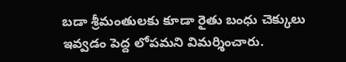బడా శ్రీమంతులకు కూడా రైతు బంధు చెక్కులు ఇవ్వడం పెద్ద లోపమని విమర్శించారు.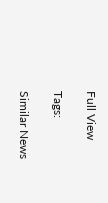Full View

Tags:

Similar News